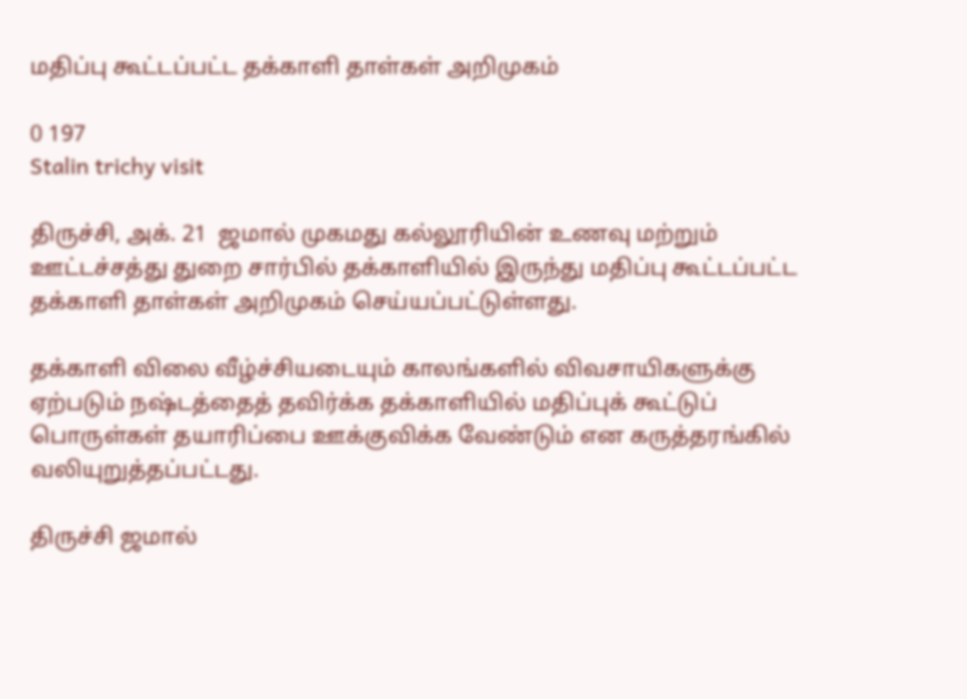மதிப்பு கூட்டப்பட்ட தக்காளி தாள்கள் அறிமுகம்

0 197
Stalin trichy visit

திருச்சி, அக். 21  ஜமால் முகமது கல்லூரியின் உணவு மற்றும் ஊட்டச்சத்து துறை சார்பில் தக்காளியில் இருந்து மதிப்பு கூட்டப்பட்ட தக்காளி தாள்கள் அறிமுகம் செய்யப்பட்டுள்ளது.

தக்காளி விலை வீழ்ச்சியடையும் காலங்களில் விவசாயிகளுக்கு ஏற்படும் நஷ்டத்தைத் தவிர்க்க தக்காளியில் மதிப்புக் கூட்டுப் பொருள்கள் தயாரிப்பை ஊக்குவிக்க வேண்டும் என கருத்தரங்கில் வலியுறுத்தப்பட்டது.

திருச்சி ஜமால்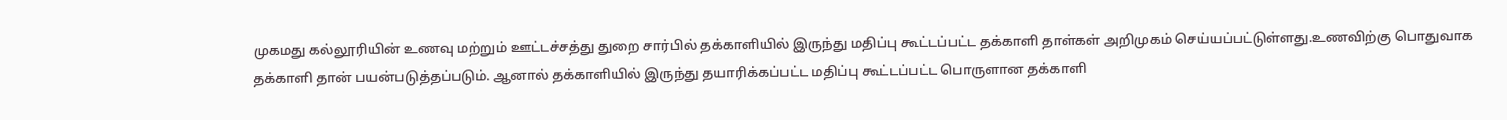முகமது கல்லூரியின் உணவு மற்றும் ஊட்டச்சத்து துறை சார்பில் தக்காளியில் இருந்து மதிப்பு கூட்டப்பட்ட தக்காளி தாள்கள் அறிமுகம் செய்யப்பட்டுள்ளது.உணவிற்கு பொதுவாக தக்காளி தான் பயன்படுத்தப்படும். ஆனால் தக்காளியில் இருந்து தயாரிக்கப்பட்ட மதிப்பு கூட்டப்பட்ட பொருளான தக்காளி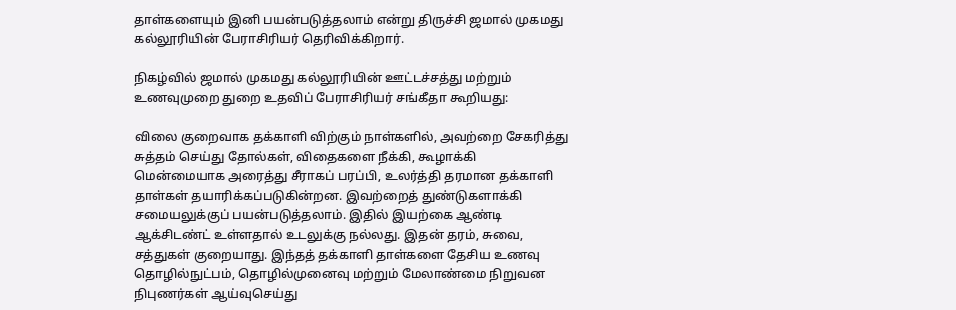தாள்களையும் இனி பயன்படுத்தலாம் என்று திருச்சி ஜமால் முகமது கல்லூரியின் பேராசிரியர் தெரிவிக்கிறார்.

நிகழ்வில் ஜமால் முகமது கல்லூரியின் ஊட்டச்சத்து மற்றும் உணவுமுறை துறை உதவிப் பேராசிரியர் சங்கீதா கூறியது:

விலை குறைவாக தக்காளி விற்கும் நாள்களில், அவற்றை சேகரித்து சுத்தம் செய்து தோல்கள், விதைகளை நீக்கி, கூழாக்கி மென்மையாக அரைத்து சீராகப் பரப்பி, உலர்த்தி தரமான தக்காளி தாள்கள் தயாரிக்கப்படுகின்றன. இவற்றைத் துண்டுகளாக்கி சமையலுக்குப் பயன்படுத்தலாம். இதில் இயற்கை ஆண்டி ஆக்சிடண்ட் உள்ளதால் உடலுக்கு நல்லது. இதன் தரம், சுவை, சத்துகள் குறையாது. இந்தத் தக்காளி தாள்களை தேசிய உணவு தொழில்நுட்பம், தொழில்முனைவு மற்றும் மேலாண்மை நிறுவன நிபுணர்கள் ஆய்வுசெய்து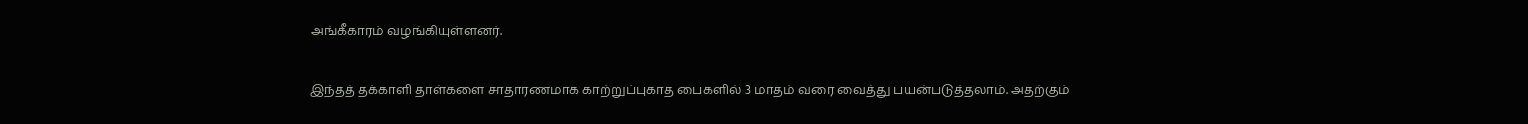அங்கீகாரம் வழங்கியுள்ளனர்.

இந்தத் தக்காளி தாள்களை சாதாரணமாக காற்றுப்புகாத பைகளில் 3 மாதம் வரை வைத்து பயன்படுத்தலாம். அதற்கும்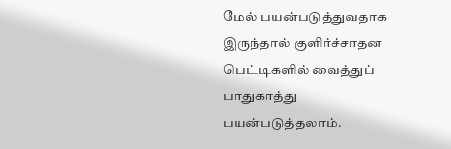மேல் பயன்படுத்துவதாக இருந்தால் குளிர்ச்சாதன பெட்டிகளில் வைத்துப் பாதுகாத்து பயன்படுத்தலாம்.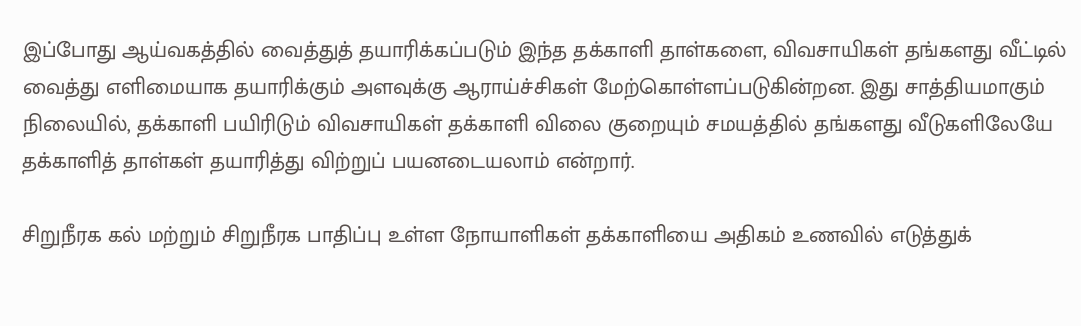இப்போது ஆய்வகத்தில் வைத்துத் தயாரிக்கப்படும் இந்த தக்காளி தாள்களை, விவசாயிகள் தங்களது வீட்டில் வைத்து எளிமையாக தயாரிக்கும் அளவுக்கு ஆராய்ச்சிகள் மேற்கொள்ளப்படுகின்றன. இது சாத்தியமாகும் நிலையில், தக்காளி பயிரிடும் விவசாயிகள் தக்காளி விலை குறையும் சமயத்தில் தங்களது வீடுகளிலேயே தக்காளித் தாள்கள் தயாரித்து விற்றுப் பயனடையலாம் என்றார்.

சிறுநீரக கல் மற்றும் சிறுநீரக பாதிப்பு உள்ள நோயாளிகள் தக்காளியை அதிகம் உணவில் எடுத்துக்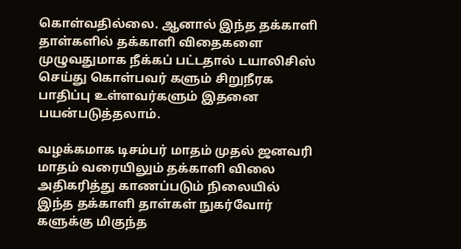கொள்வதில்லை. ஆனால் இந்த தக்காளி தாள்களில் தக்காளி விதைகளை முழுவதுமாக நீக்கப் பட்டதால் டயாலிசிஸ் செய்து கொள்பவர் களும் சிறுநீரக பாதிப்பு உள்ளவர்களும் இதனை பயன்படுத்தலாம்.

வழக்கமாக டிசம்பர் மாதம் முதல் ஜனவரி மாதம் வரையிலும் தக்காளி விலை அதிகரித்து காணப்படும் நிலையில் இந்த தக்காளி தாள்கள் நுகர்வோர் களுக்கு மிகுந்த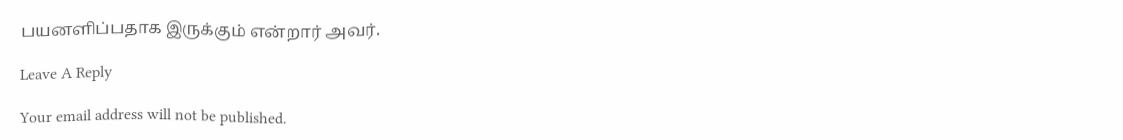பயனளிப்பதாக இருக்கும் என்றார் அவர்.

Leave A Reply

Your email address will not be published.